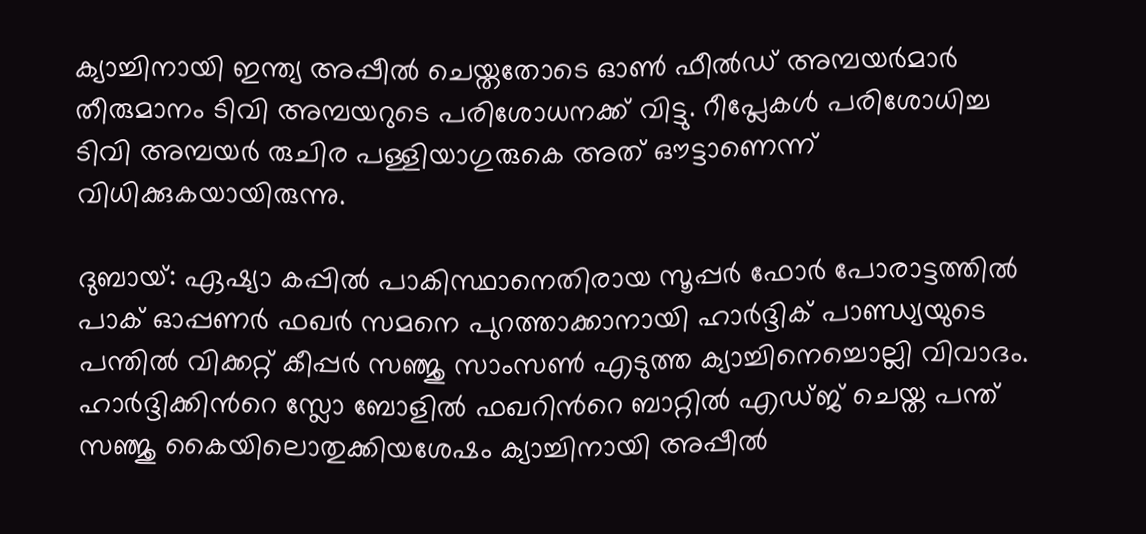ക്യാച്ചിനായി ഇന്ത്യ അപ്പീല്‍ ചെയ്തതോടെ ഓണ്‍ ഫീല്‍ഡ് അമ്പയര്‍മാര്‍ തീരുമാനം ടിവി അമ്പയറുടെ പരിശോധനക്ക് വിട്ടു. റീപ്ലേകള്‍ പരിശോധിച്ച ടിവി അമ്പയര്‍ രുചിര പള്ളിയാഗുരുകെ അത് ഔട്ടാണെന്ന് വിധിക്കുകയായിരുന്നു.

ദുബായ്: ഏഷ്യാ കപ്പില്‍ പാകിസ്ഥാനെതിരായ സൂപ്പര്‍ ഫോര്‍ പോരാട്ടത്തില്‍ പാക് ഓപ്പണര്‍ ഫഖര്‍ സമനെ പുറത്താക്കാനായി ഹാര്‍ദ്ദിക് പാണ്ഡ്യയുടെ പന്തില്‍ വിക്കറ്റ് കീപ്പർ സഞ്ജു സാംസണ്‍ എടുത്ത ക്യാച്ചിനെച്ചൊല്ലി വിവാദം. ഹാര്‍ദ്ദിക്കിന്‍റെ സ്ലോ ബോളില്‍ ഫഖറിന്‍റെ ബാറ്റില്‍ എഡ്ജ് ചെയ്ത പന്ത് സഞ്ജു കൈയിലൊതുക്കിയശേഷം ക്യാച്ചിനായി അപ്പീല്‍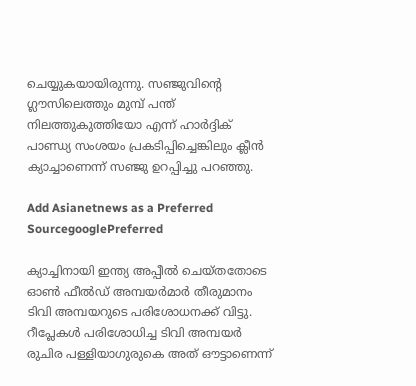ചെയ്യുകയായിരുന്നു. സഞ്ജുവിന്‍റെ ഗ്ലൗസിലെത്തും മുമ്പ് പന്ത് നിലത്തുകുത്തിയോ എന്ന് ഹാര്‍ദ്ദിക് പാണ്ഡ്യ സംശയം പ്രകടിപ്പിച്ചെങ്കിലും ക്ലീന്‍ ക്യാച്ചാണെന്ന് സഞ്ജു ഉറപ്പിച്ചു പറഞ്ഞു.

Add Asianetnews as a Preferred SourcegooglePreferred

ക്യാച്ചിനായി ഇന്ത്യ അപ്പീല്‍ ചെയ്തതോടെ ഓണ്‍ ഫീല്‍ഡ് അമ്പയര്‍മാര്‍ തീരുമാനം ടിവി അമ്പയറുടെ പരിശോധനക്ക് വിട്ടു. റീപ്ലേകള്‍ പരിശോധിച്ച ടിവി അമ്പയര്‍ രുചിര പള്ളിയാഗുരുകെ അത് ഔട്ടാണെന്ന്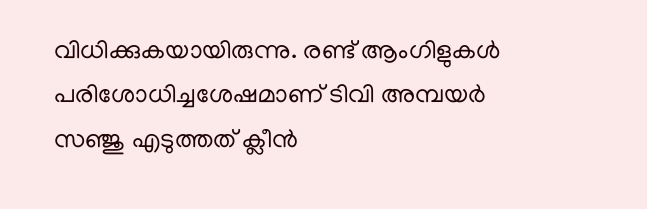വിധിക്കുകയായിരുന്നു. രണ്ട് ആംഗിളുകള്‍ പരിശോധിച്ചശേഷമാണ് ടിവി അമ്പയര്‍ സഞ്ജു എടുത്തത് ക്ലീന്‍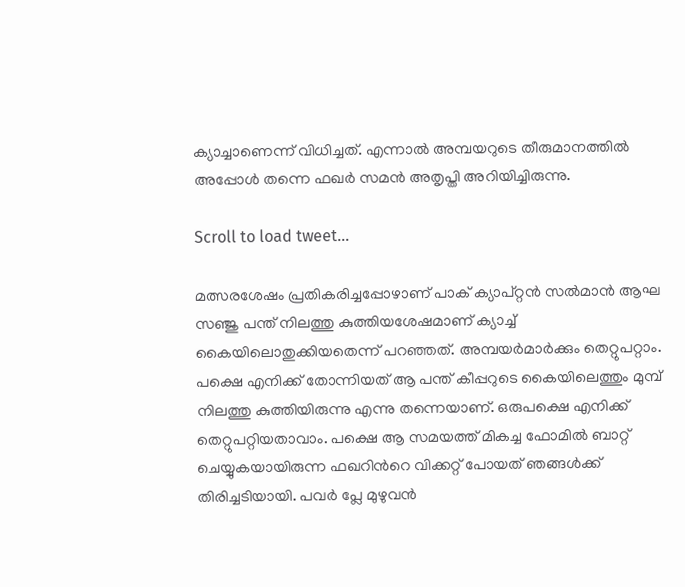ക്യാച്ചാണെന്ന് വിധിച്ചത്. എന്നാല്‍ അമ്പയറുടെ തീരുമാനത്തില്‍ അപ്പോള്‍ തന്നെ ഫഖര്‍ സമന്‍ അതൃപ്തി അറിയിച്ചിരുന്നു.

Scroll to load tweet…

മത്സരശേഷം പ്രതികരിച്ചപ്പോഴാണ് പാക് ക്യാപ്റ്റൻ സല്‍മാന്‍ ആഘ സഞ്ജു പന്ത് നിലത്തു കുത്തിയശേഷമാണ് ക്യാച്ച് കൈയിലൊതുക്കിയതെന്ന് പറഞ്ഞത്. അമ്പയര്‍മാര്‍ക്കും തെറ്റുപറ്റാം. പക്ഷെ എനിക്ക് തോന്നിയത് ആ പന്ത് കീപ്പറുടെ കൈയിലെത്തും മുമ്പ് നിലത്തു കുത്തിയിരുന്നു എന്നു തന്നെയാണ്. ഒരുപക്ഷെ എനിക്ക് തെറ്റുപറ്റിയതാവാം. പക്ഷെ ആ സമയത്ത് മികച്ച ഫോമില്‍ ബാറ്റ് ചെയ്യുകയായിരുന്ന ഫഖറിന്‍റെ വിക്കറ്റ് പോയത് ഞങ്ങള്‍ക്ക് തിരിച്ചടിയായി. പവര്‍ പ്ലേ മുഴുവന്‍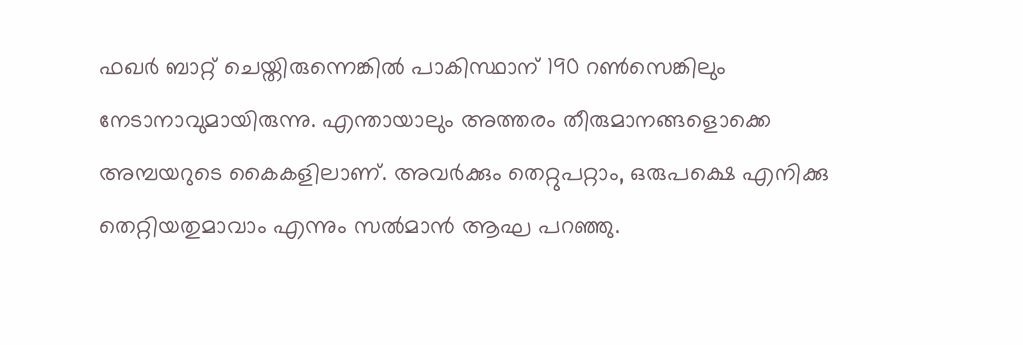ഫഖര്‍ ബാറ്റ് ചെയ്തിരുന്നെങ്കില്‍ പാകിസ്ഥാന് 190 റണ്‍സെങ്കിലും നേടാനാവുമായിരുന്നു. എന്തായാലും അത്തരം തീരുമാനങ്ങളൊക്കെ അമ്പയറുടെ കൈകളിലാണ്. അവര്‍ക്കും തെറ്റുപറ്റാം, ഒരുപക്ഷെ എനിക്കു തെറ്റിയതുമാവാം എന്നും സല്‍മാന്‍ ആഘ പറഞ്ഞു.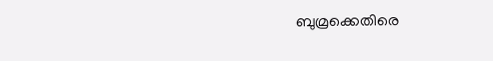ബുമ്രക്കെതിരെ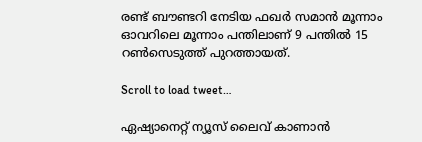രണ്ട് ബൗണ്ടറി നേടിയ ഫഖര്‍ സമാൻ മൂന്നാം ഓവറിലെ മൂന്നാം പന്തിലാണ് 9 പന്തില്‍ 15 റണ്‍സെടുത്ത് പുറത്തായത്.

Scroll to load tweet…

ഏഷ്യാനെറ്റ് ന്യൂസ് ലൈവ് കാണാന്‍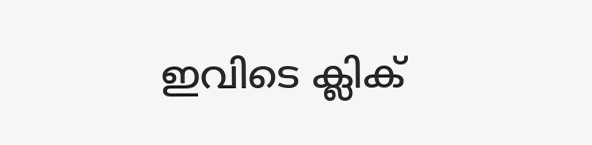ഇവിടെ ക്ലിക്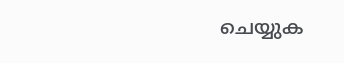ചെയ്യുക